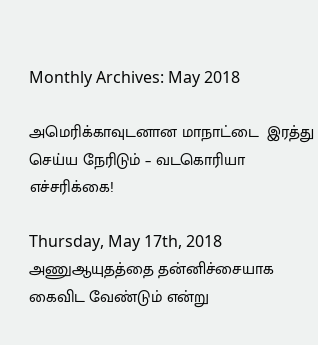Monthly Archives: May 2018

அமெரிக்காவுடனான மாநாட்டை  இரத்து செய்ய நேரிடும் – வடகொரியா எச்சரிக்கை!

Thursday, May 17th, 2018
அணுஆயுதத்தை தன்னிச்சையாக கைவிட வேண்டும் என்று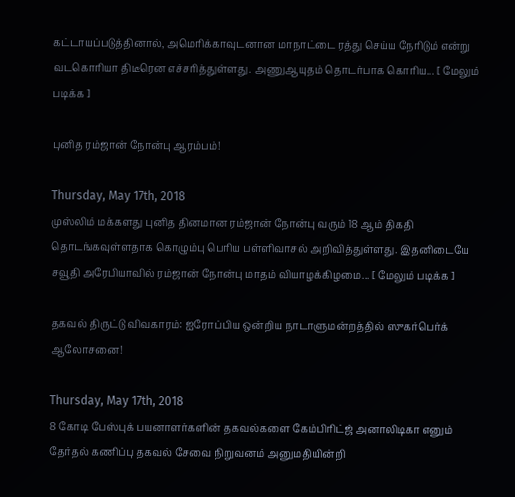கட்டாயப்படுத்தினால், அமெரிக்காவுடனான மாநாட்டை ரத்து செய்ய நேரிடும் என்று வடகொரியா திடீரென எச்சரித்துள்ளது. அணுஆயுதம் தொடர்பாக கொரிய... [ மேலும் படிக்க ]

புனித ரம்ஜான் நோன்பு ஆரம்பம்!

Thursday, May 17th, 2018
முஸ்லிம் மக்களது புனித தினமான ரம்ஜான் நோன்பு வரும் 18 ஆம் திகதி தொடங்கவுள்ளதாக கொழும்பு பெரிய பள்ளிவாசல் அறிவித்துள்ளது. இதனிடையே சவூதி அரேபியாவில் ரம்ஜான் நோன்பு மாதம் வியாழக்கிழமை... [ மேலும் படிக்க ]

தகவல் திருட்டு விவகாரம்: ஐரோப்பிய ஒன்றிய நாடாளுமன்றத்தில் ஸுகர்பெர்க் ஆலோசனை!

Thursday, May 17th, 2018
8 கோடி பேஸ்புக் பயனாளர்களின் தகவல்களை கேம்பிரிட்ஜ் அனாலிடிகா எனும் தேர்தல் கணிப்பு தகவல் சேவை நிறுவனம் அனுமதியின்றி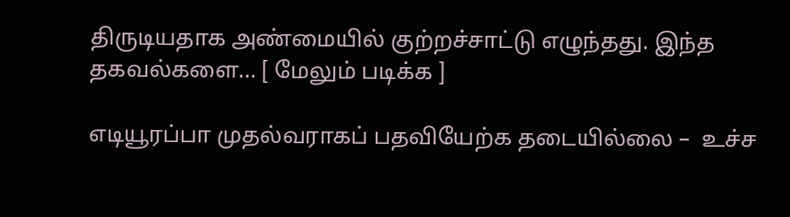திருடியதாக அண்மையில் குற்றச்சாட்டு எழுந்தது. இந்த தகவல்களை... [ மேலும் படிக்க ]

எடியூரப்பா முதல்வராகப் பதவியேற்க தடையில்லை –  உச்ச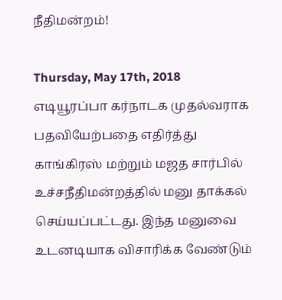நீதிமன்றம்!

Thursday, May 17th, 2018
எடியூரப்பா கர்நாடக முதல்வராக பதவியேற்பதை எதிர்த்து காங்கிரஸ் மற்றும் மஜத சார்பில் உச்சநீதிமன்றத்தில் மனு தாக்கல் செய்யப்பட்டது. இந்த மனுவை உடனடியாக விசாரிக்க வேண்டும்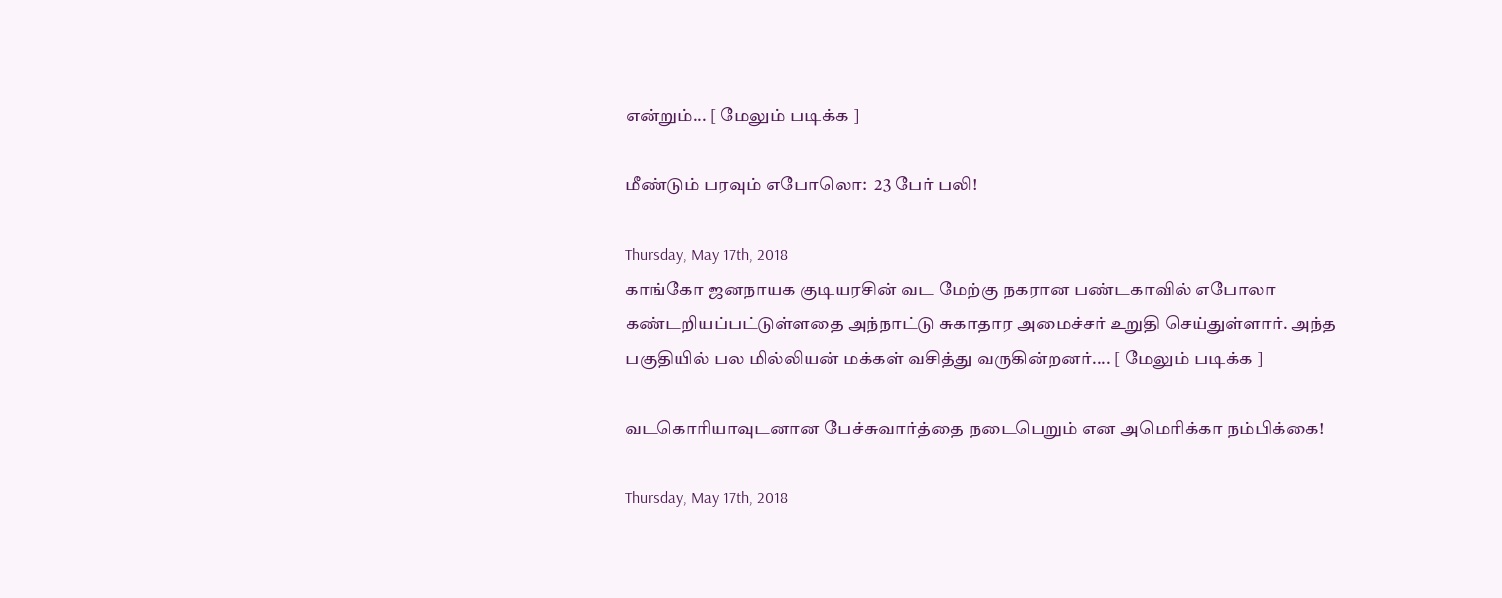என்றும்... [ மேலும் படிக்க ]

மீண்டும் பரவும் எபோலொ:  23 பேர் பலி!

Thursday, May 17th, 2018
காங்கோ ஜனநாயக குடியரசின் வட மேற்கு நகரான பண்டகாவில் எபோலா கண்டறியப்பட்டுள்ளதை அந்நாட்டு சுகாதார அமைச்சர் உறுதி செய்துள்ளார். அந்த பகுதியில் பல மில்லியன் மக்கள் வசித்து வருகின்றனர்.... [ மேலும் படிக்க ]

வடகொரியாவுடனான பேச்சுவார்த்தை நடைபெறும் என அமெரிக்கா நம்பிக்கை!

Thursday, May 17th, 2018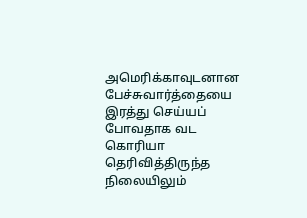அமெரிக்காவுடனான பேச்சுவார்த்தையை இரத்து செய்யப் போவதாக வட கொரியா தெரிவித்திருந்த நிலையிலும்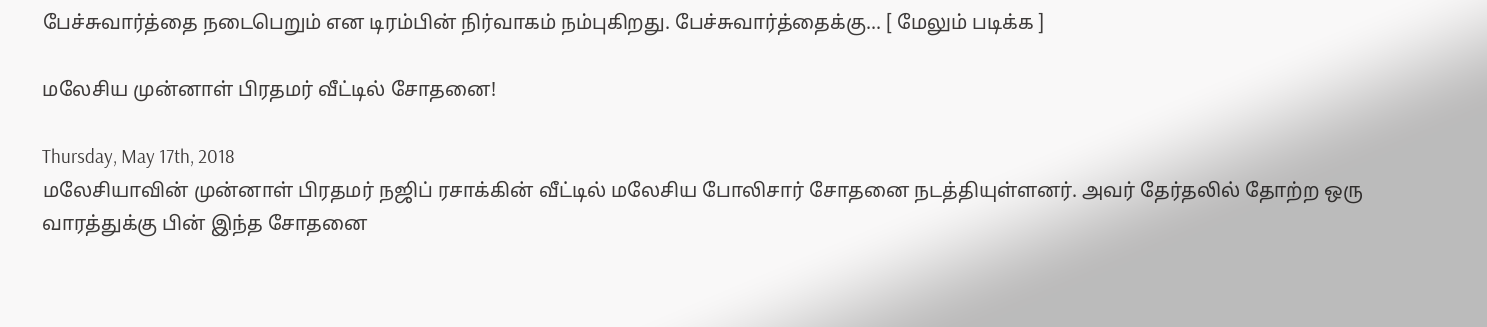பேச்சுவார்த்தை நடைபெறும் என டிரம்பின் நிர்வாகம் நம்புகிறது. பேச்சுவார்த்தைக்கு... [ மேலும் படிக்க ]

மலேசிய முன்னாள் பிரதமர் வீட்டில் சோதனை!

Thursday, May 17th, 2018
மலேசியாவின் முன்னாள் பிரதமர் நஜிப் ரசாக்கின் வீட்டில் மலேசிய போலிசார் சோதனை நடத்தியுள்ளனர். அவர் தேர்தலில் தோற்ற ஒரு வாரத்துக்கு பின் இந்த சோதனை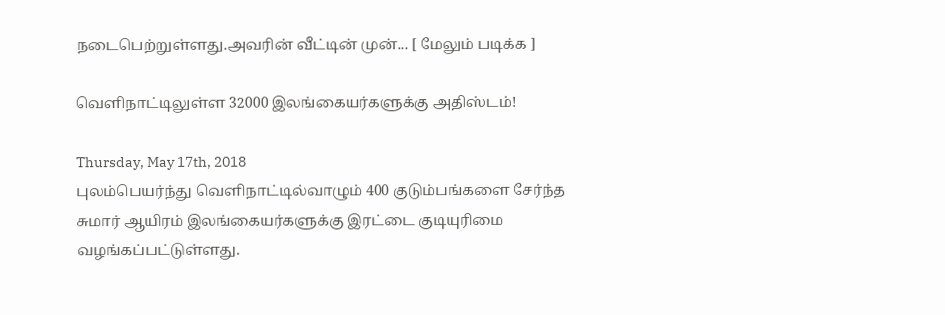நடைபெற்றுள்ளது.அவரின் வீட்டின் முன்... [ மேலும் படிக்க ]

வெளிநாட்டிலுள்ள 32000 இலங்கையர்களுக்கு அதிஸ்டம்!

Thursday, May 17th, 2018
புலம்பெயர்ந்து வெளிநாட்டில்வாழும் 400 குடும்பங்களை சேர்ந்த சுமார் ஆயிரம் இலங்கையர்களுக்கு இரட்டை குடியுரிமை வழங்கப்பட்டுள்ளது.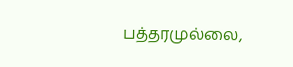பத்தரமுல்லை,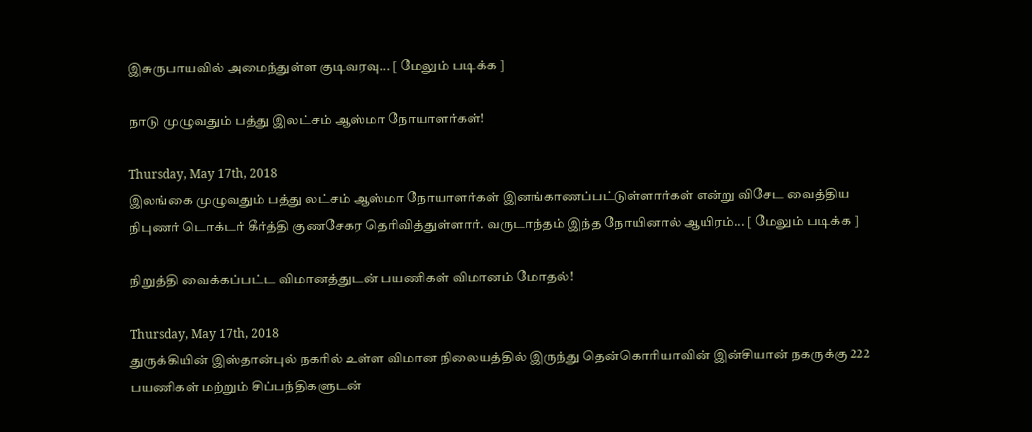இசுருபாயவில் அமைந்துள்ள குடிவரவு... [ மேலும் படிக்க ]

நாடு முழுவதும் பத்து இலட்சம் ஆஸ்மா நோயாளர்கள்!

Thursday, May 17th, 2018
இலங்கை முழுவதும் பத்து லட்சம் ஆஸ்மா நோயாளர்கள் இனங்காணப்பட்டுள்ளார்கள் என்று விசேட வைத்திய நிபுணர் டொக்டர் கீர்த்தி குணசேகர தெரிவித்துள்ளார். வருடாந்தம் இந்த நோயினால் ஆயிரம்... [ மேலும் படிக்க ]

நிறுத்தி வைக்கப்பட்ட விமானத்துடன் பயணிகள் விமானம் மோதல்!

Thursday, May 17th, 2018
துருக்கியின் இஸ்தான்புல் நகரில் உள்ள விமான நிலையத்தில் இருந்து தென்கொரியாவின் இன்சியான் நகருக்கு 222 பயணிகள் மற்றும் சிப்பந்திகளுடன்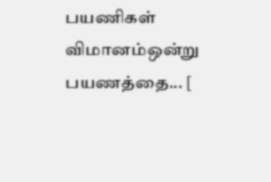பயணிகள் விமானம்ஒன்று பயணத்தை... [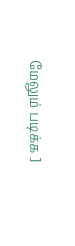மேலும் படிக்க ]